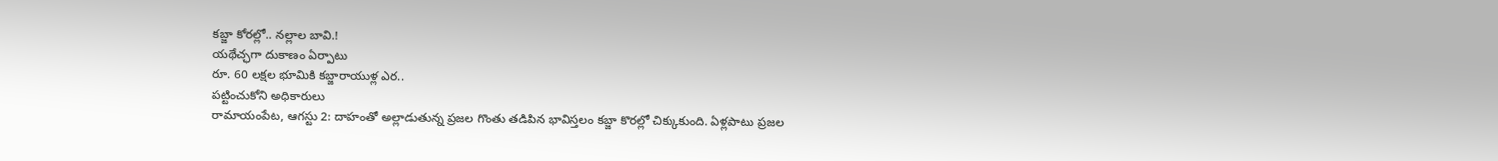కబ్జా కోరల్లో.. నల్లాల బావి.!
యథేచ్ఛగా దుకాణం ఏర్పాటు
రూ. 60 లక్షల భూమికి కబ్జారాయుళ్ల ఎర..
పట్టించుకోని అధికారులు
రామాయంపేట, ఆగస్టు 2: దాహంతో అల్లాడుతున్న ప్రజల గొంతు తడిపిన భావిస్తలం కబ్జా కొరల్లో చిక్కుకుంది. ఏళ్లపాటు ప్రజల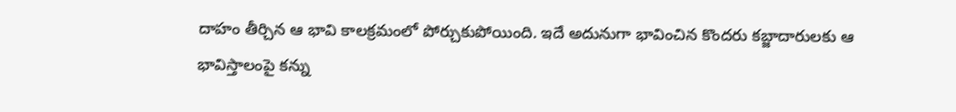దాహం తీర్చిన ఆ భావి కాలక్రమంలో పోర్చుకుపోయింది. ఇదే అదునుగా భావించిన కొందరు కబ్జాదారులకు ఆ భావిస్తాలంపై కన్ను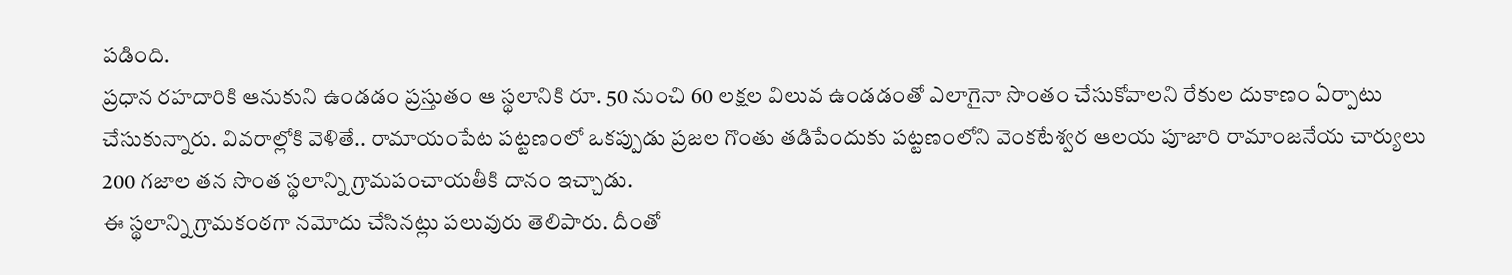పడింది.
ప్రధాన రహదారికి ఆనుకుని ఉండడం ప్రస్తుతం ఆ స్థలానికి రూ. 50 నుంచి 60 లక్షల విలువ ఉండడంతో ఎలాగైనా సొంతం చేసుకోవాలని రేకుల దుకాణం ఏర్పాటు చేసుకున్నారు. వివరాల్లోకి వెళితే.. రామాయంపేట పట్టణంలో ఒకప్పుడు ప్రజల గొంతు తడిపేందుకు పట్టణంలోని వెంకటేశ్వర ఆలయ పూజారి రామాంజనేయ చార్యులు 200 గజాల తన సొంత స్థలాన్ని గ్రామపంచాయతీకి దానం ఇచ్చాడు.
ఈ స్థలాన్ని గ్రామకంఠగా నమోదు చేసినట్లు పలువురు తెలిపారు. దీంతో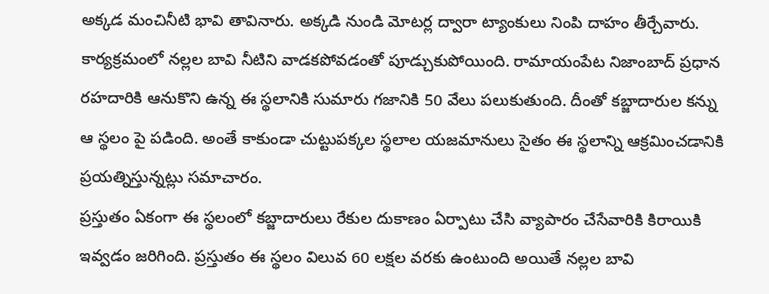అక్కడ మంచినీటి భావి తావినారు. అక్కడి నుండి మోటర్ల ద్వారా ట్యాంకులు నింపి దాహం తీర్చేవారు. కార్యక్రమంలో నల్లల బావి నీటిని వాడకపోవడంతో పూడ్చుకుపోయింది. రామాయంపేట నిజాంబాద్ ప్రధాన రహదారికి ఆనుకొని ఉన్న ఈ స్థలానికి సుమారు గజానికి 50 వేలు పలుకుతుంది. దీంతో కబ్జాదారుల కన్ను ఆ స్థలం పై పడింది. అంతే కాకుండా చుట్టుపక్కల స్థలాల యజమానులు సైతం ఈ స్థలాన్ని ఆక్రమించడానికి ప్రయత్నిస్తున్నట్లు సమాచారం.
ప్రస్తుతం ఏకంగా ఈ స్థలంలో కబ్జాదారులు రేకుల దుకాణం ఏర్పాటు చేసి వ్యాపారం చేసేవారికి కిరాయికి ఇవ్వడం జరిగింది. ప్రస్తుతం ఈ స్థలం విలువ 60 లక్షల వరకు ఉంటుంది అయితే నల్లల బావి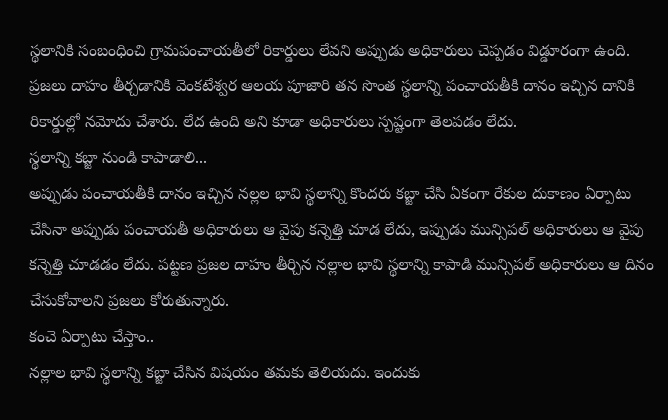స్థలానికి సంబంధించి గ్రామపంచాయతీలో రికార్డులు లేవని అప్పుడు అధికారులు చెప్పడం విడ్డూరంగా ఉంది. ప్రజలు దాహం తీర్చడానికి వెంకటేశ్వర ఆలయ పూజారి తన సొంత స్థలాన్ని పంచాయతీకి దానం ఇచ్చిన దానికి రికార్డుల్లో నమోదు చేశారు. లేద ఉంది అని కూడా అధికారులు స్పష్టంగా తెలపడం లేదు.
స్థలాన్ని కబ్జా నుండి కాపాడాలి...
అప్పుడు పంచాయతీకి దానం ఇచ్చిన నల్లల భావి స్థలాన్ని కొందరు కబ్జా చేసి ఏకంగా రేకుల దుకాణం ఏర్పాటు చేసినా అప్పుడు పంచాయతీ అధికారులు ఆ వైపు కన్నెత్తి చూడ లేదు, ఇప్పుడు మున్సిపల్ అధికారులు ఆ వైపు కన్నెత్తి చూడడం లేదు. పట్టణ ప్రజల దాహం తీర్చిన నల్లాల భావి స్థలాన్ని కాపాడి మున్సిపల్ అధికారులు ఆ దినం చేసుకోవాలని ప్రజలు కోరుతున్నారు.
కంచె ఏర్పాటు చేస్తాం..
నల్లాల భావి స్థలాన్ని కబ్జా చేసిన విషయం తమకు తెలియదు. ఇందుకు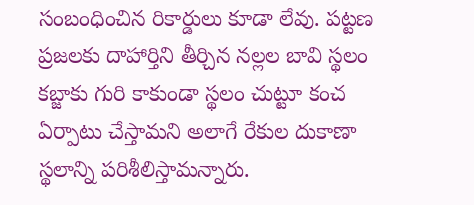సంబంధించిన రికార్డులు కూడా లేవు. పట్టణ ప్రజలకు దాహార్తిని తీర్చిన నల్లల బావి స్థలం కబ్జాకు గురి కాకుండా స్థలం చుట్టూ కంచ ఏర్పాటు చేస్తామని అలాగే రేకుల దుకాణా స్థలాన్ని పరిశీలిస్తామన్నారు.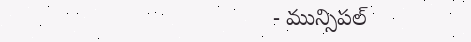- మున్సిపల్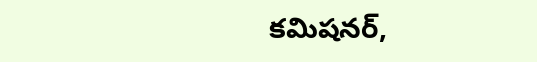కమిషనర్,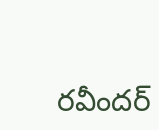రవీందర్